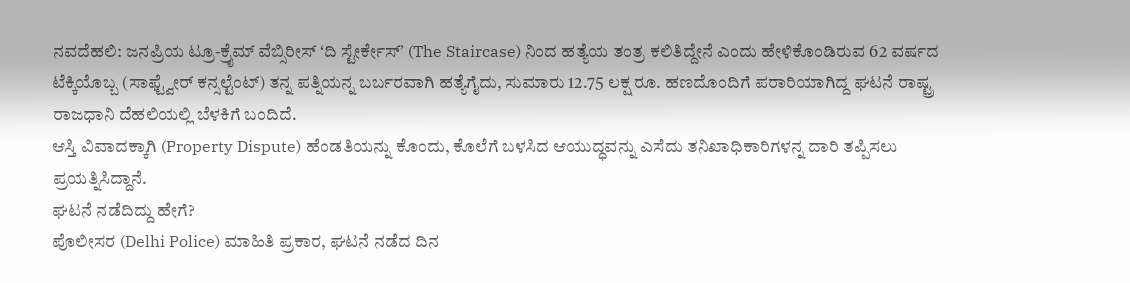ನವದೆಹಲಿ: ಜನಪ್ರಿಯ ಟ್ರೂ-ಕ್ರೈಮ್ ವೆಬ್ಸಿರೀಸ್ ʻದಿ ಸ್ಟೇರ್ಕೇಸ್ʼ (The Staircase) ನಿಂದ ಹತ್ಯೆಯ ತಂತ್ರ ಕಲಿತಿದ್ದೇನೆ ಎಂದು ಹೇಳಿಕೊಂಡಿರುವ 62 ವರ್ಷದ ಟೆಕ್ಕಿಯೊಬ್ಬ (ಸಾಫ್ಟ್ವೇರ್ ಕನ್ಸಲ್ಟೆಂಟ್) ತನ್ನ ಪತ್ನಿಯನ್ನ ಬರ್ಬರವಾಗಿ ಹತ್ಯೆಗೈದು, ಸುಮಾರು 12.75 ಲಕ್ಷ ರೂ. ಹಣದೊಂದಿಗೆ ಪರಾರಿಯಾಗಿದ್ದ ಘಟನೆ ರಾಷ್ಟ್ರ ರಾಜಧಾನಿ ದೆಹಲಿಯಲ್ಲಿ ಬೆಳಕಿಗೆ ಬಂದಿದೆ.
ಆಸ್ತಿ ವಿವಾದಕ್ಕಾಗಿ (Property Dispute) ಹೆಂಡತಿಯನ್ನು ಕೊಂದು, ಕೊಲೆಗೆ ಬಳಸಿದ ಆಯುದ್ಧವನ್ನು ಎಸೆದು ತನಿಖಾಧಿಕಾರಿಗಳನ್ನ ದಾರಿ ತಪ್ಪಿಸಲು ಪ್ರಯತ್ನಿಸಿದ್ದಾನೆ.
ಘಟನೆ ನಡೆದಿದ್ದು ಹೇಗೆ?
ಪೊಲೀಸರ (Delhi Police) ಮಾಹಿತಿ ಪ್ರಕಾರ, ಘಟನೆ ನಡೆದ ದಿನ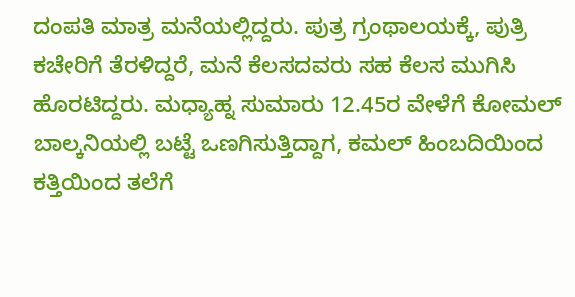ದಂಪತಿ ಮಾತ್ರ ಮನೆಯಲ್ಲಿದ್ದರು. ಪುತ್ರ ಗ್ರಂಥಾಲಯಕ್ಕೆ, ಪುತ್ರಿ ಕಚೇರಿಗೆ ತೆರಳಿದ್ದರೆ, ಮನೆ ಕೆಲಸದವರು ಸಹ ಕೆಲಸ ಮುಗಿಸಿ ಹೊರಟಿದ್ದರು. ಮಧ್ಯಾಹ್ನ ಸುಮಾರು 12.45ರ ವೇಳೆಗೆ ಕೋಮಲ್ ಬಾಲ್ಕನಿಯಲ್ಲಿ ಬಟ್ಟೆ ಒಣಗಿಸುತ್ತಿದ್ದಾಗ, ಕಮಲ್ ಹಿಂಬದಿಯಿಂದ ಕತ್ತಿಯಿಂದ ತಲೆಗೆ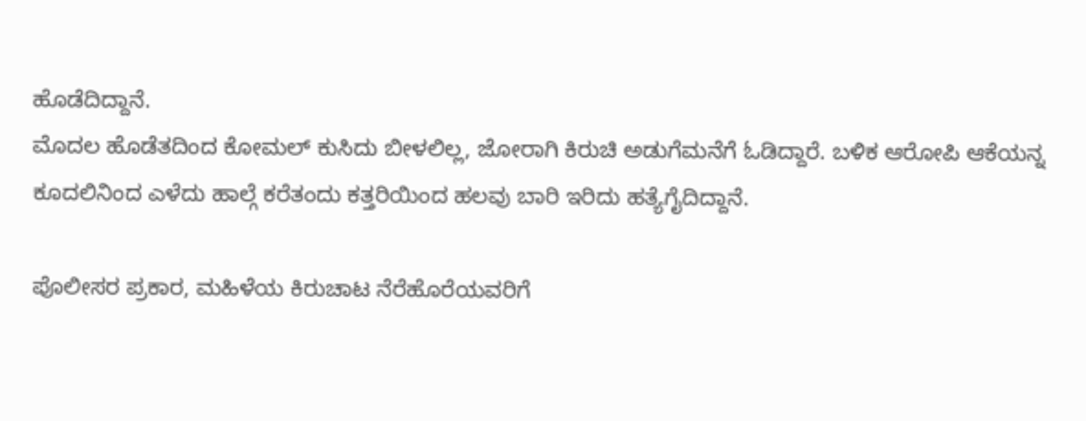ಹೊಡೆದಿದ್ದಾನೆ.
ಮೊದಲ ಹೊಡೆತದಿಂದ ಕೋಮಲ್ ಕುಸಿದು ಬೀಳಲಿಲ್ಲ, ಜೋರಾಗಿ ಕಿರುಚಿ ಅಡುಗೆಮನೆಗೆ ಓಡಿದ್ದಾರೆ. ಬಳಿಕ ಆರೋಪಿ ಆಕೆಯನ್ನ ಕೂದಲಿನಿಂದ ಎಳೆದು ಹಾಲ್ಗೆ ಕರೆತಂದು ಕತ್ತರಿಯಿಂದ ಹಲವು ಬಾರಿ ಇರಿದು ಹತ್ಯೆಗೈದಿದ್ದಾನೆ.

ಪೊಲೀಸರ ಪ್ರಕಾರ, ಮಹಿಳೆಯ ಕಿರುಚಾಟ ನೆರೆಹೊರೆಯವರಿಗೆ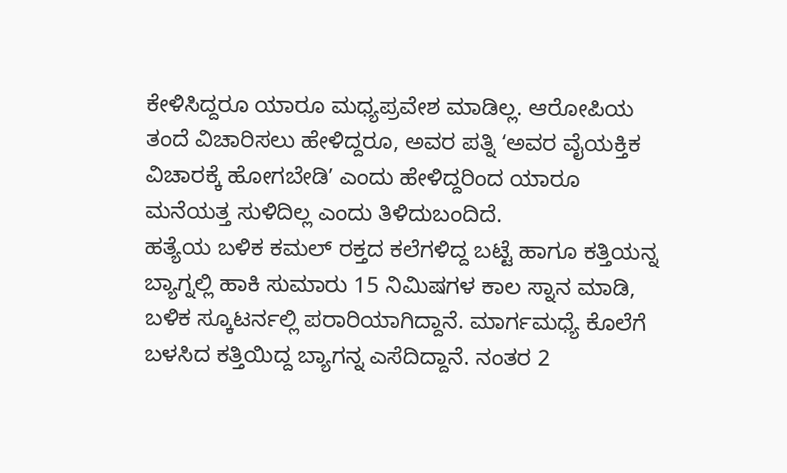ಕೇಳಿಸಿದ್ದರೂ ಯಾರೂ ಮಧ್ಯಪ್ರವೇಶ ಮಾಡಿಲ್ಲ. ಆರೋಪಿಯ ತಂದೆ ವಿಚಾರಿಸಲು ಹೇಳಿದ್ದರೂ, ಅವರ ಪತ್ನಿ ʻಅವರ ವೈಯಕ್ತಿಕ ವಿಚಾರಕ್ಕೆ ಹೋಗಬೇಡಿʼ ಎಂದು ಹೇಳಿದ್ದರಿಂದ ಯಾರೂ ಮನೆಯತ್ತ ಸುಳಿದಿಲ್ಲ ಎಂದು ತಿಳಿದುಬಂದಿದೆ.
ಹತ್ಯೆಯ ಬಳಿಕ ಕಮಲ್ ರಕ್ತದ ಕಲೆಗಳಿದ್ದ ಬಟ್ಟೆ ಹಾಗೂ ಕತ್ತಿಯನ್ನ ಬ್ಯಾಗ್ನಲ್ಲಿ ಹಾಕಿ ಸುಮಾರು 15 ನಿಮಿಷಗಳ ಕಾಲ ಸ್ನಾನ ಮಾಡಿ, ಬಳಿಕ ಸ್ಕೂಟರ್ನಲ್ಲಿ ಪರಾರಿಯಾಗಿದ್ದಾನೆ. ಮಾರ್ಗಮಧ್ಯೆ ಕೊಲೆಗೆ ಬಳಸಿದ ಕತ್ತಿಯಿದ್ದ ಬ್ಯಾಗನ್ನ ಎಸೆದಿದ್ದಾನೆ. ನಂತರ 2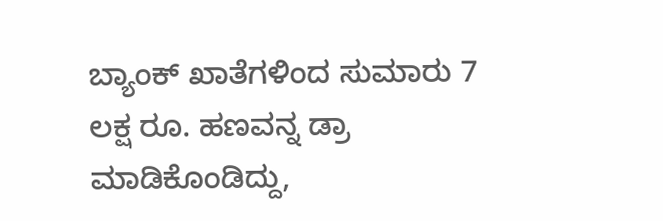ಬ್ಯಾಂಕ್ ಖಾತೆಗಳಿಂದ ಸುಮಾರು 7 ಲಕ್ಷ ರೂ. ಹಣವನ್ನ ಡ್ರಾ ಮಾಡಿಕೊಂಡಿದ್ದು,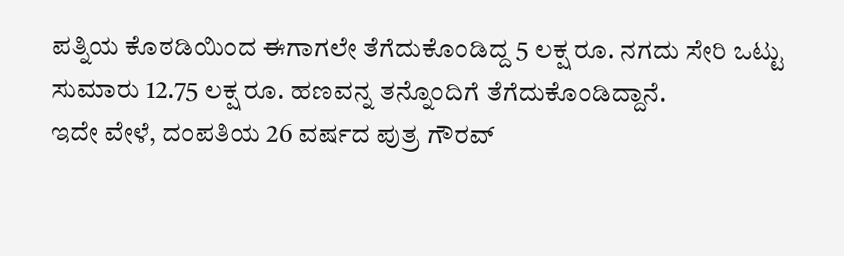ಪತ್ನಿಯ ಕೊಠಡಿಯಿಂದ ಈಗಾಗಲೇ ತೆಗೆದುಕೊಂಡಿದ್ದ 5 ಲಕ್ಷ ರೂ. ನಗದು ಸೇರಿ ಒಟ್ಟು ಸುಮಾರು 12.75 ಲಕ್ಷ ರೂ. ಹಣವನ್ನ ತನ್ನೊಂದಿಗೆ ತೆಗೆದುಕೊಂಡಿದ್ದಾನೆ.
ಇದೇ ವೇಳೆ, ದಂಪತಿಯ 26 ವರ್ಷದ ಪುತ್ರ ಗೌರವ್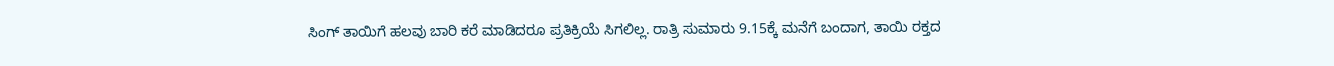ಸಿಂಗ್ ತಾಯಿಗೆ ಹಲವು ಬಾರಿ ಕರೆ ಮಾಡಿದರೂ ಪ್ರತಿಕ್ರಿಯೆ ಸಿಗಲಿಲ್ಲ. ರಾತ್ರಿ ಸುಮಾರು 9.15ಕ್ಕೆ ಮನೆಗೆ ಬಂದಾಗ, ತಾಯಿ ರಕ್ತದ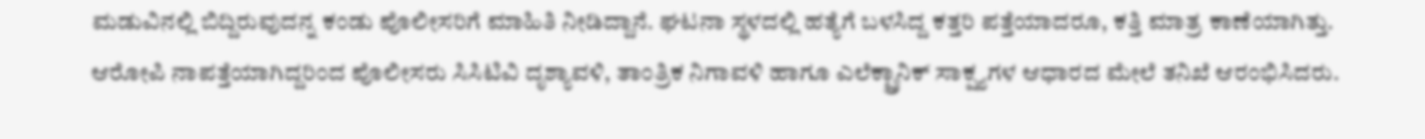ಮಡುವಿನಲ್ಲಿ ಬಿದ್ದಿರುವುದನ್ನ ಕಂಡು ಪೊಲೀಸರಿಗೆ ಮಾಹಿತಿ ನೀಡಿದ್ದಾನೆ. ಘಟನಾ ಸ್ಥಳದಲ್ಲಿ ಹತ್ಯೆಗೆ ಬಳಸಿದ್ದ ಕತ್ತರಿ ಪತ್ತೆಯಾದರೂ, ಕತ್ತಿ ಮಾತ್ರ ಕಾಣೆಯಾಗಿತ್ತು. ಆರೋಪಿ ನಾಪತ್ತೆಯಾಗಿದ್ದರಿಂದ ಪೊಲೀಸರು ಸಿಸಿಟಿವಿ ದೃಶ್ಯಾವಳಿ, ತಾಂತ್ರಿಕ ನಿಗಾವಳಿ ಹಾಗೂ ಎಲೆಕ್ಟ್ರಾನಿಕ್ ಸಾಕ್ಷ್ಯಗಳ ಆಧಾರದ ಮೇಲೆ ತನಿಖೆ ಆರಂಭಿಸಿದರು.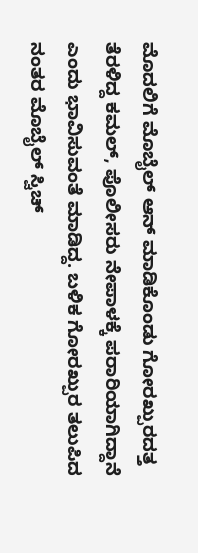ಮೊದಲಿಗೆ ಮೊಬೈಲ್ ಆನ್ ಮಾಡಿಕೊಂಡು ಗೋರಖ್ಪುರದತ್ತ ತೆರಳಿದ್ದ ಕಮಲ್, ಪೊಲೀಸರು ನೇಪಾಳಕ್ಕೆ ಪರಾರಿಯಾಗಿದ್ದಾನೆ ಎಂದು ಭಾವಿಸುವಂತೆ ಮಾಡಿದ್ದ. ಬಳಿಕ ಗೋರಖ್ಪುರ ತಲುಪಿದ ನಂತರ ಮೊಬೈಲ್ ಸ್ವಿಚ್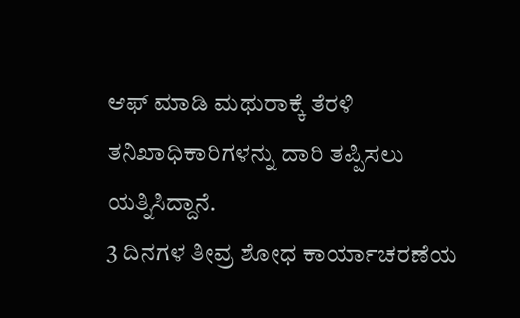ಆಫ್ ಮಾಡಿ ಮಥುರಾಕ್ಕೆ ತೆರಳಿ ತನಿಖಾಧಿಕಾರಿಗಳನ್ನು ದಾರಿ ತಪ್ಪಿಸಲು ಯತ್ನಿಸಿದ್ದಾನೆ.
3 ದಿನಗಳ ತೀವ್ರ ಶೋಧ ಕಾರ್ಯಾಚರಣೆಯ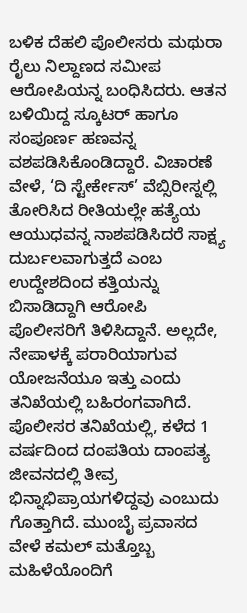ಬಳಿಕ ದೆಹಲಿ ಪೊಲೀಸರು ಮಥುರಾ ರೈಲು ನಿಲ್ದಾಣದ ಸಮೀಪ ಆರೋಪಿಯನ್ನ ಬಂಧಿಸಿದರು. ಆತನ ಬಳಿಯಿದ್ದ ಸ್ಕೂಟರ್ ಹಾಗೂ ಸಂಪೂರ್ಣ ಹಣವನ್ನ ವಶಪಡಿಸಿಕೊಂಡಿದ್ದಾರೆ. ವಿಚಾರಣೆ ವೇಳೆ, ‘ದಿ ಸ್ಟೇರ್ಕೇಸ್’ ವೆಬ್ಸಿರೀಸ್ನಲ್ಲಿ ತೋರಿಸಿದ ರೀತಿಯಲ್ಲೇ ಹತ್ಯೆಯ ಆಯುಧವನ್ನ ನಾಶಪಡಿಸಿದರೆ ಸಾಕ್ಷ್ಯ ದುರ್ಬಲವಾಗುತ್ತದೆ ಎಂಬ ಉದ್ದೇಶದಿಂದ ಕತ್ತಿಯನ್ನು ಬಿಸಾಡಿದ್ದಾಗಿ ಆರೋಪಿ ಪೊಲೀಸರಿಗೆ ತಿಳಿಸಿದ್ದಾನೆ. ಅಲ್ಲದೇ, ನೇಪಾಳಕ್ಕೆ ಪರಾರಿಯಾಗುವ ಯೋಜನೆಯೂ ಇತ್ತು ಎಂದು ತನಿಖೆಯಲ್ಲಿ ಬಹಿರಂಗವಾಗಿದೆ.
ಪೊಲೀಸರ ತನಿಖೆಯಲ್ಲಿ, ಕಳೆದ 1 ವರ್ಷದಿಂದ ದಂಪತಿಯ ದಾಂಪತ್ಯ ಜೀವನದಲ್ಲಿ ತೀವ್ರ ಭಿನ್ನಾಭಿಪ್ರಾಯಗಳಿದ್ದವು ಎಂಬುದು ಗೊತ್ತಾಗಿದೆ. ಮುಂಬೈ ಪ್ರವಾಸದ ವೇಳೆ ಕಮಲ್ ಮತ್ತೊಬ್ಬ ಮಹಿಳೆಯೊಂದಿಗೆ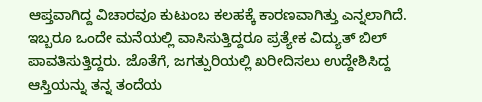ಆಪ್ತವಾಗಿದ್ದ ವಿಚಾರವೂ ಕುಟುಂಬ ಕಲಹಕ್ಕೆ ಕಾರಣವಾಗಿತ್ತು ಎನ್ನಲಾಗಿದೆ.
ಇಬ್ಬರೂ ಒಂದೇ ಮನೆಯಲ್ಲಿ ವಾಸಿಸುತ್ತಿದ್ದರೂ ಪ್ರತ್ಯೇಕ ವಿದ್ಯುತ್ ಬಿಲ್ ಪಾವತಿಸುತ್ತಿದ್ದರು. ಜೊತೆಗೆ, ಜಗತ್ಪುರಿಯಲ್ಲಿ ಖರೀದಿಸಲು ಉದ್ದೇಶಿಸಿದ್ದ ಆಸ್ತಿಯನ್ನು ತನ್ನ ತಂದೆಯ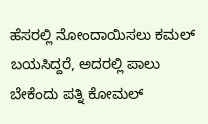ಹೆಸರಲ್ಲಿ ನೋಂದಾಯಿಸಲು ಕಮಲ್ ಬಯಸಿದ್ದರೆ, ಅದರಲ್ಲಿ ಪಾಲು ಬೇಕೆಂದು ಪತ್ನಿ ಕೋಮಲ್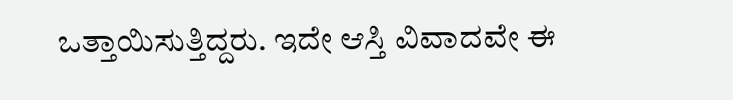ಒತ್ತಾಯಿಸುತ್ತಿದ್ದರು. ಇದೇ ಆಸ್ತಿ ವಿವಾದವೇ ಈ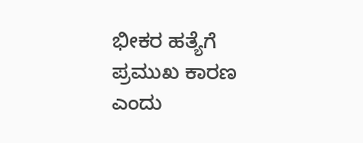ಭೀಕರ ಹತ್ಯೆಗೆ ಪ್ರಮುಖ ಕಾರಣ ಎಂದು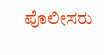ಪೊಲೀಸರು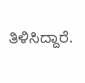ತಿಳಿಸಿದ್ದಾರೆ.